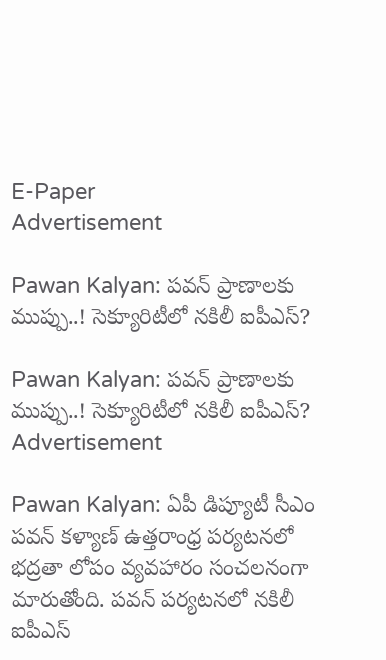E-Paper
Advertisement

Pawan Kalyan: పవన్ ప్రాణాలకు ముప్పు..! సెక్యూరిటీలో నకిలీ ఐపీఎస్?

Pawan Kalyan: పవన్ ప్రాణాలకు ముప్పు..! సెక్యూరిటీలో నకిలీ ఐపీఎస్?
Advertisement

Pawan Kalyan: ఏపీ డిప్యూటీ సీఎం పవన్ కళ్యాణ్ ఉత్తరాంధ్ర పర్యటనలో భద్రతా లోపం వ్యవహారం సంచలనంగా మారుతోంది. పవన్ పర్యటనలో నకిలీ ఐపీఎస్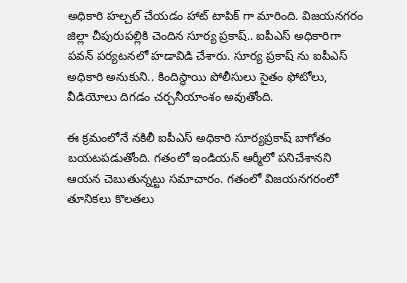అధికారి హల్చల్ చేయడం హాట్ టాపిక్ గా మారింది. విజయనగరం జిల్లా చీపురుపల్లికి చెందిన సూర్య ప్రకాష్.. ఐపీఎస్ అధికారిగా పవన్ పర్యటనలో హడావిడి చేశారు. సూర్య ప్రకాష్ ను ఐపీఎస్ అధికారి అనుకుని.. కిందిస్థాయి పోలీసులు సైతం ఫోటోలు, వీడియోలు దిగడం చర్చనీయాంశం అవుతోంది.

ఈ క్రమంలోనే నకిలీ ఐపీఎస్ అధికారి సూర్యప్రకాష్ బాగోతం బయటపడుతోంది. గతంలో ఇండియన్ ఆర్మీలో పనిచేశానని ఆయన చెబుతున్నట్టు సమాచారం. గతంలో విజయనగరంలో తూనికలు కొలతలు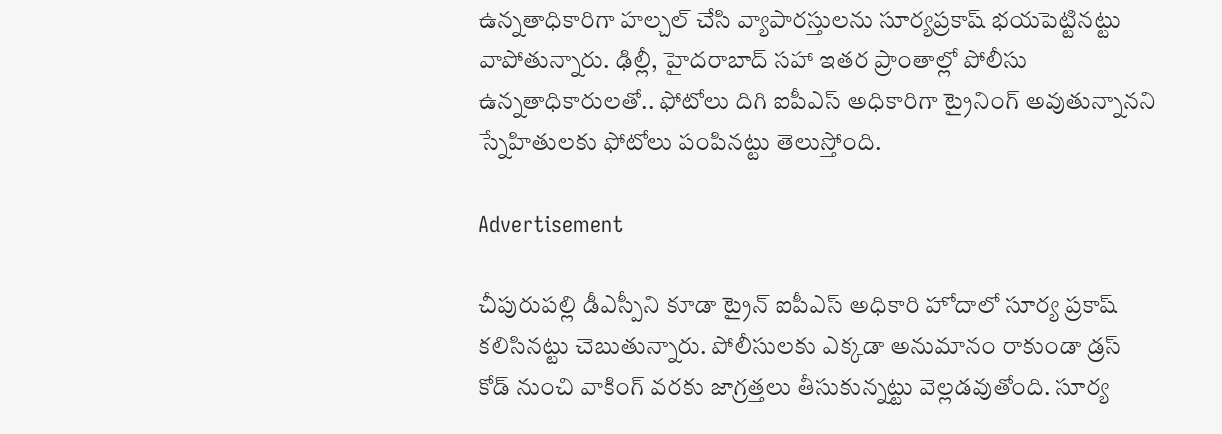ఉన్నతాధికారిగా హల్చల్ చేసి వ్యాపారస్తులను సూర్యప్రకాష్ భయపెట్టినట్టు వాపోతున్నారు. ఢిల్లీ, హైదరాబాద్ సహా ఇతర ప్రాంతాల్లో పోలీసు ఉన్నతాధికారులతో.. ఫోటోలు దిగి ఐపీఎస్ అధికారిగా ట్రైనింగ్ అవుతున్నానని స్నేహితులకు ఫోటోలు పంపినట్టు తెలుస్తోంది.

Advertisement

చీపురుపల్లి డీఎస్పీని కూడా ట్రైన్ ఐపీఎస్ అధికారి హోదాలో సూర్య ప్రకాష్ కలిసినట్టు చెబుతున్నారు. పోలీసులకు ఎక్కడా అనుమానం రాకుండా డ్రస్ కోడ్ నుంచి వాకింగ్ వరకు జాగ్రత్తలు తీసుకున్నట్టు వెల్లడవుతోంది. సూర్య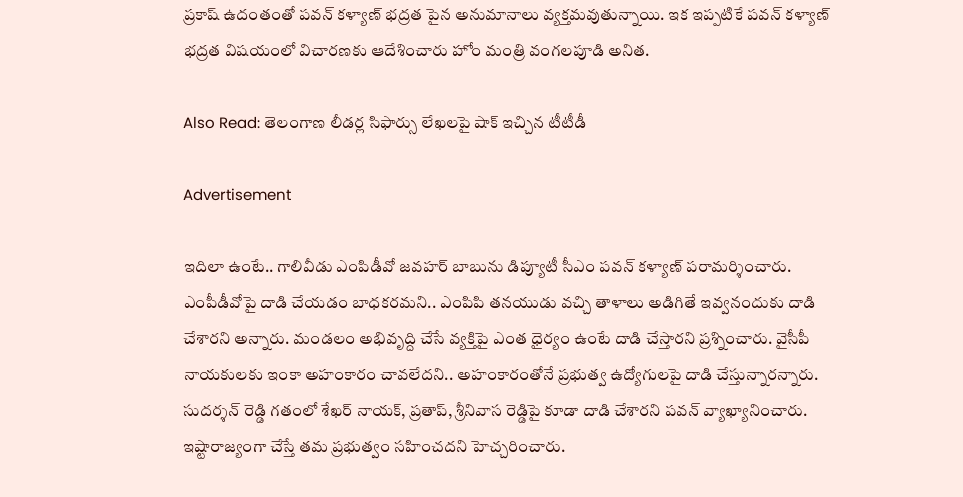ప్రకాష్ ఉదంతంతో పవన్ కళ్యాణ్ భద్రత పైన అనుమానాలు వ్యక్తమవుతున్నాయి. ఇక ఇప్పటికే పవన్ కళ్యాణ్ భద్రత విషయంలో విచారణకు ఆదేశించారు హోం మంత్రి వంగలపూడి అనిత.

Also Read: తెలంగాణ లీడర్ల సిఫార్సు లేఖలపై షాక్‌ ఇచ్చిన టీటీడీ

Advertisement

ఇదిలా ఉంటే.. గాలివీడు ఎంపిడీవో జవహర్ బాబును డిప్యూటీ సీఎం పవన్ కళ్యాణ్ పరామర్శించారు. ఎంపీడీవోపై దాడి చేయడం బాధకరమని.. ఎంపిపి తనయుడు వచ్చి తాళాలు అడిగితే ఇవ్వనందుకు దాడి చేశారని అన్నారు. మండలం అభివృద్ది చేసే వ్యక్తిపై ఎంత ధైర్యం ఉంటే దాడి చేస్తారని ప్రశ్నించారు. వైసీపీ నాయకులకు ఇంకా అహంకారం చావలేదని.. అహంకారంతోనే ప్రభుత్వ ఉద్యోగులపై దాడి చేస్తున్నారన్నారు. సుదర్శన్ రెడ్డి గతంలో శేఖర్ నాయక్, ప్రతాప్, శ్రీనివాస రెడ్డిపై కూడా దాడి చేశారని పవన్ వ్యాఖ్యానించారు. ఇష్టారాజ్యంగా చేస్తే తమ ప్రభుత్వం సహించదని హెచ్చరించారు.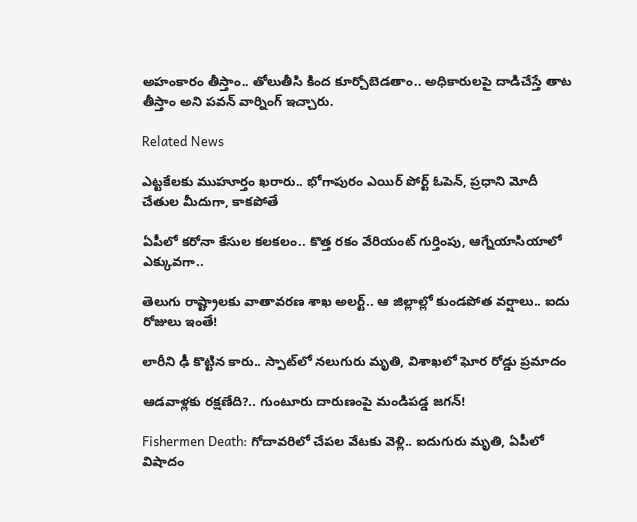అహంకారం తీస్తాం.. తోలుతీసి కింద కూర్చోబెడతాం.. అధికారులపై దాడిచేస్తే తాట తీస్తాం అని పవన్ వార్నింగ్ ఇచ్చారు.

Related News

ఎట్టకేలకు ముహూర్తం ఖరారు.. భోగాపురం ఎయిర్ పోర్ట్ ఓపెన్, ప్రధాని మోదీ చేతుల మీదుగా, కాకపోతే

ఏపీలో కరోనా కేసుల కలకలం.. కొత్త రకం వేరియంట్ గుర్తింపు, ఆగ్నేయాసియాలో ఎక్కువగా..

తెలుగు రాష్ట్రాలకు వాతావరణ శాఖ అలర్ట్.. ఆ జిల్లాల్లో కుండపోత వర్షాలు.. ఐదు రోజులు ఇంతే!

లారీని ఢీ కొట్టిన కారు.. స్పాట్‌లో నలుగురు మృతి, విశాఖలో ఘోర రోడ్డు ప్రమాదం

ఆడవాళ్లకు రక్షణేది?.. గుంటూరు దారుణంపై మండిపడ్డ జగన్!

Fishermen Death: గోదావరిలో చేపల వేటకు వెళ్లి.. ఐదుగురు మృతి, ఏపీలో విషాదం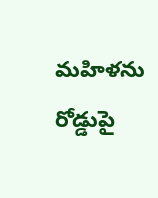మహిళను రోడ్డుపై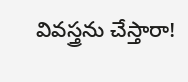వివస్త్రను చేస్తారా!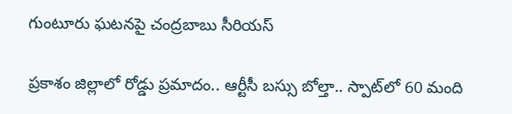గుంటూరు ఘటనపై చంద్రబాబు సీరియస్

ప్రకాశం జిల్లాలో రోడ్డు ప్రమాదం.. ఆర్టీసీ బస్సు బోల్తా.. స్పాట్‌‌లో 60 మంది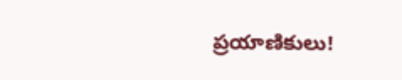ప్రయాణికులు!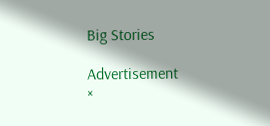Big Stories

Advertisement
×